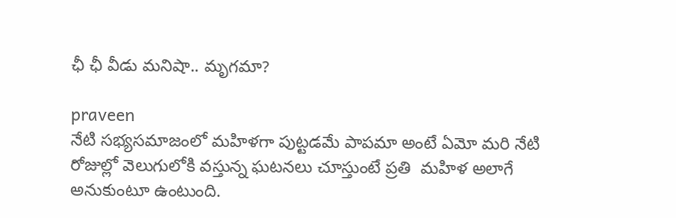ఛీ ఛీ వీడు మనిషా.. మృగమా?

praveen
నేటి సభ్యసమాజంలో మహిళగా పుట్టడమే పాపమా అంటే ఏమో మరి నేటి రోజుల్లో వెలుగులోకి వస్తున్న ఘటనలు చూస్తుంటే ప్రతి  మహిళ అలాగే అనుకుంటూ ఉంటుంది.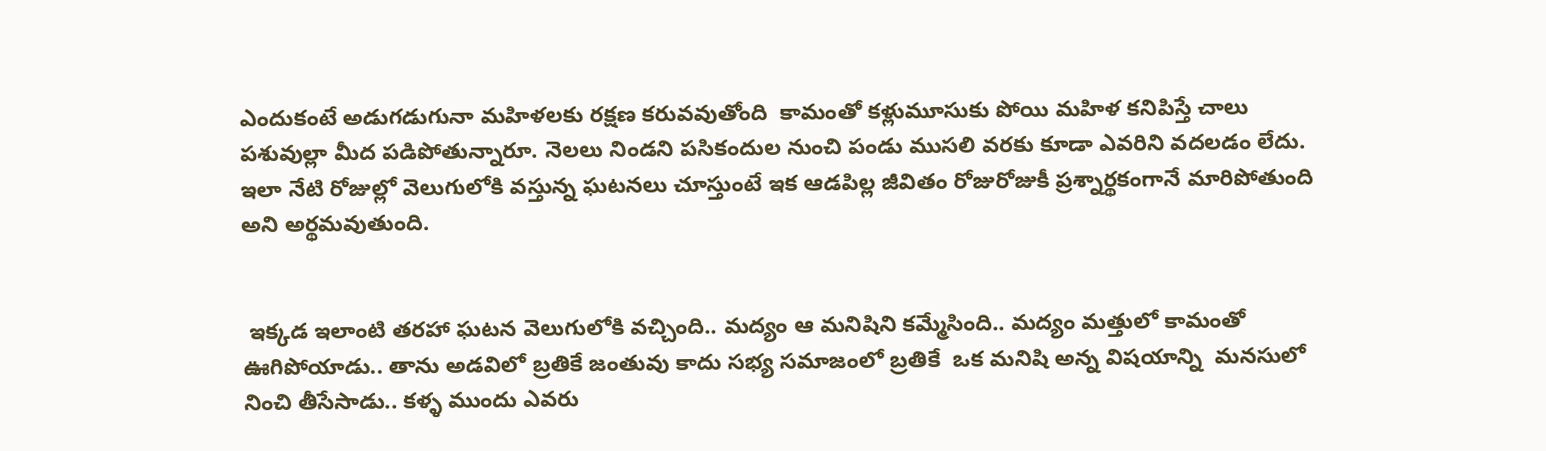ఎందుకంటే అడుగడుగునా మహిళలకు రక్షణ కరువవుతోంది  కామంతో కళ్లుమూసుకు పోయి మహిళ కనిపిస్తే చాలు పశువుల్లా మీద పడిపోతున్నారూ. నెలలు నిండని పసికందుల నుంచి పండు ముసలి వరకు కూడా ఎవరిని వదలడం లేదు. ఇలా నేటి రోజుల్లో వెలుగులోకి వస్తున్న ఘటనలు చూస్తుంటే ఇక ఆడపిల్ల జీవితం రోజురోజుకీ ప్రశ్నార్థకంగానే మారిపోతుంది అని అర్థమవుతుంది.


 ఇక్కడ ఇలాంటి తరహా ఘటన వెలుగులోకి వచ్చింది.. మద్యం ఆ మనిషిని కమ్మేసింది.. మద్యం మత్తులో కామంతో ఊగిపోయాడు.. తాను అడవిలో బ్రతికే జంతువు కాదు సభ్య సమాజంలో బ్రతికే  ఒక మనిషి అన్న విషయాన్ని  మనసులో నించి తీసేసాడు.. కళ్ళ ముందు ఎవరు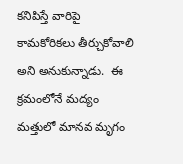కనిపిస్తే వారిపై కామకోరికలు తీర్చుకోవాలి అని అనుకున్నాడు.  ఈ క్రమంలోనే మద్యం మత్తులో మానవ మృగం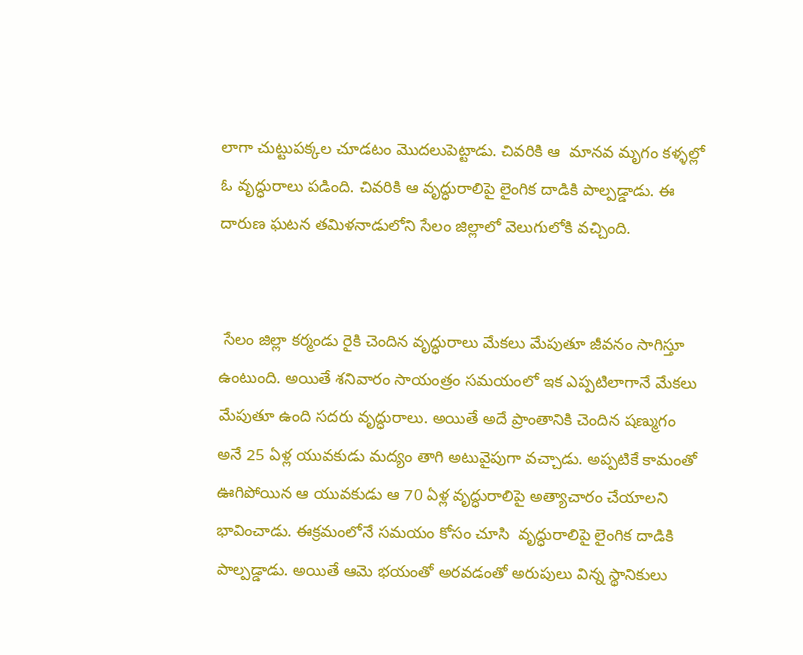లాగా చుట్టుపక్కల చూడటం మొదలుపెట్టాడు. చివరికి ఆ  మానవ మృగం కళ్ళల్లో ఓ వృద్ధురాలు పడింది. చివరికి ఆ వృద్ధురాలిపై లైంగిక దాడికి పాల్పడ్డాడు. ఈ దారుణ ఘటన తమిళనాడులోని సేలం జిల్లాలో వెలుగులోకి వచ్చింది.


 సేలం జిల్లా కర్మండు రైకి చెందిన వృద్ధురాలు మేకలు మేపుతూ జీవనం సాగిస్తూ ఉంటుంది. అయితే శనివారం సాయంత్రం సమయంలో ఇక ఎప్పటిలాగానే మేకలు మేపుతూ ఉంది సదరు వృద్ధురాలు. అయితే అదే ప్రాంతానికి చెందిన షణ్ముగం అనే 25 ఏళ్ల యువకుడు మద్యం తాగి అటువైపుగా వచ్చాడు. అప్పటికే కామంతో ఊగిపోయిన ఆ యువకుడు ఆ 70 ఏళ్ల వృద్ధురాలిపై అత్యాచారం చేయాలని భావించాడు. ఈక్రమంలోనే సమయం కోసం చూసి  వృద్ధురాలిపై లైంగిక దాడికి పాల్పడ్డాడు. అయితే ఆమె భయంతో అరవడంతో అరుపులు విన్న స్థానికులు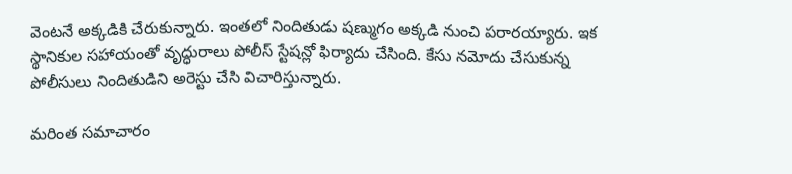వెంటనే అక్కడికి చేరుకున్నారు. ఇంతలో నిందితుడు షణ్ముగం అక్కడి నుంచి పరారయ్యారు. ఇక స్థానికుల సహాయంతో వృద్ధురాలు పోలీస్ స్టేషన్లో ఫిర్యాదు చేసింది. కేసు నమోదు చేసుకున్న పోలీసులు నిందితుడిని అరెస్టు చేసి విచారిస్తున్నారు.

మరింత సమాచారం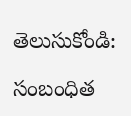తెలుసుకోండి:

సంబంధిత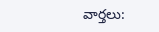వార్తలు: